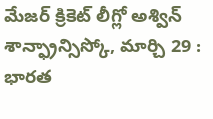మేజర్ క్రికెట్ లీగ్లో అశ్విన్
శాన్ఫ్రాన్సిస్కో, మార్చి 29 : భారత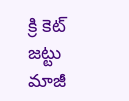క్రి కెట్ జట్టు మాజీ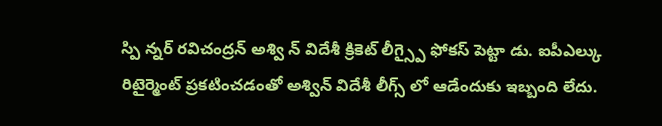స్పి న్నర్ రవిచంద్రన్ అశ్వి న్ విదేశీ క్రికెట్ లీగ్స్పై ఫోకస్ పెట్టా డు. ఐపీఎల్కు రిటైర్మెంట్ ప్రకటించడంతో అశ్విన్ విదేశీ లీగ్స్ లో ఆడేందుకు ఇబ్బంది లేదు.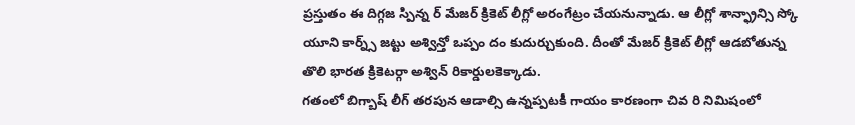ప్రస్తుతం ఈ దిగ్గజ స్పిన్న ర్ మేజర్ క్రికెట్ లీగ్లో అరంగేట్రం చేయనున్నాడు. ఆ లీగ్లో శాన్ఫ్రాన్సి స్కో యూని కార్న్స్ జట్టు అశ్విన్తో ఒప్పం దం కుదుర్చుకుంది. దీంతో మేజర్ క్రికెట్ లీగ్లో ఆడబోతున్న తొలి భారత క్రికెటర్గా అశ్విన్ రికార్డులకెక్కాడు.
గతంలో బిగ్బాష్ లీగ్ తరపున ఆడాల్సి ఉన్నప్పటకీ గాయం కారణంగా చివ రి నిమిషంలో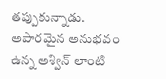తప్పుకున్నాడు. అపారమైన అనుభవం ఉన్న అశ్విన్ లాంటి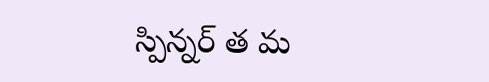స్పిన్నర్ త మ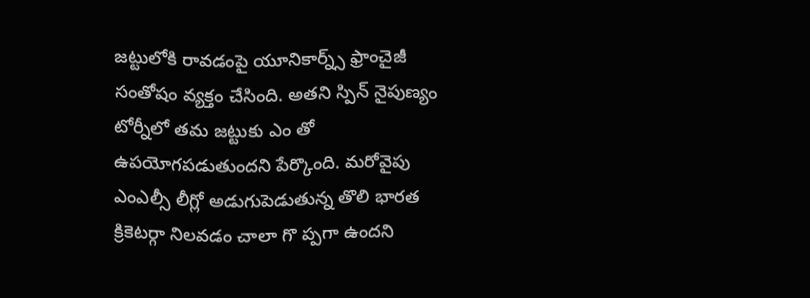జట్టులోకి రావడంపై యూనికార్న్స్ ఫ్రాంచైజీ సంతోషం వ్యక్తం చేసింది. అతని స్పిన్ నైపుణ్యం టోర్నీలో తమ జట్టుకు ఎం తో ఉపయోగపడుతుందని పేర్కొంది. మరోవైపు ఎంఎల్సీ లీగ్లో అడుగుపెడుతున్న తొలి భారత క్రికెటర్గా నిలవడం చాలా గొ ప్పగా ఉందని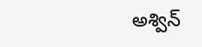అశ్విన్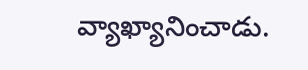వ్యాఖ్యానించాడు.